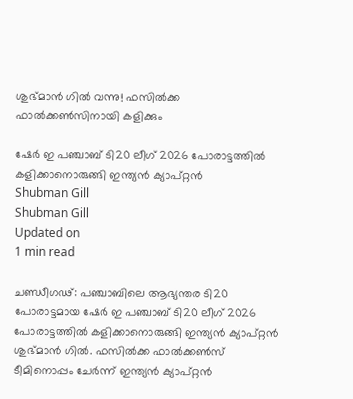ശുഭ്മാൻ ഗിൽ വന്നു! ഫസിൽക്ക ഫാൽക്കൺസിനായി കളിക്കും

ഷേർ ഇ പഞ്ചാബ് ടി20 ലീഗ് 2026 പോരാട്ടത്തിൽ കളിക്കാനൊരുങ്ങി ഇന്ത്യൻ ക്യാപ്റ്റൻ
Shubman Gill
Shubman Gill
Updated on
1 min read

ചണ്ഡ‍ീഗഢ്: പഞ്ചാബിലെ ആഭ്യന്തര ടി20 പോരാട്ടമായ ഷേർ ഇ പഞ്ചാബ് ടി20 ലീഗ് 2026 പോരാട്ടത്തിൽ കളിക്കാനൊരുങ്ങി ഇന്ത്യൻ ക്യാപ്റ്റൻ ശുഭ്മാൻ ഗിൽ. ഫസിൽക്ക ഫാൽക്കൺസ് ടീമിനൊപ്പം ചേർന്ന് ഇന്ത്യൻ ക്യാപ്റ്റൻ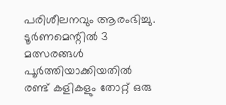പരിശീലനവും ആരംഭിച്ചു. ടൂർണമെന്റിൽ 3 മത്സരങ്ങൾ പൂർത്തിയാക്കിയതിൽ രണ്ട് കളികളും തോറ്റ് ഒരു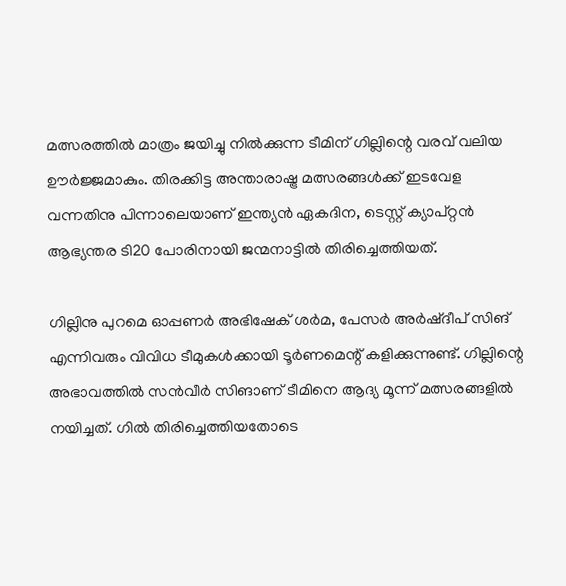മത്സരത്തിൽ മാത്രം ജയിച്ചു നിൽക്കുന്ന ടീമിന് ഗില്ലിന്റെ വരവ് വലിയ ഊർജ്ജമാകും. തിരക്കിട്ട അന്താരാഷ്ട്ര മത്സരങ്ങൾക്ക് ഇടവേള വന്നതിനു പിന്നാലെയാണ് ഇന്ത്യൻ ഏകദിന, ടെസ്റ്റ് ക്യാപ്റ്റൻ ആഭ്യന്തര ടി20 പോരിനായി ജന്മനാട്ടിൽ തിരിച്ചെത്തിയത്.

ഗില്ലിനു പുറമെ ഓപ്പണർ അഭിഷേക് ശർമ, പേസർ അർഷ്ദീപ് സിങ് എന്നിവരും വിവിധ ടീമുകൾക്കായി ടൂർണമെന്റ് കളിക്കുന്നുണ്ട്. ഗില്ലിന്റെ അഭാവത്തിൽ സൻവീർ സിങാണ് ടീമിനെ ആദ്യ മൂന്ന് മത്സരങ്ങളിൽ നയിച്ചത്. ഗിൽ തിരിച്ചെത്തിയതോടെ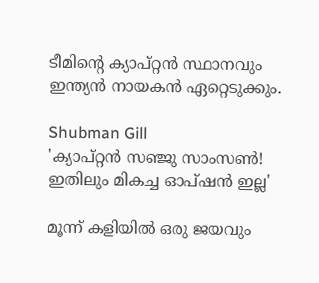ടീമിന്റെ ക്യാപ്റ്റൻ സ്ഥാനവും ഇന്ത്യൻ നായകൻ ഏറ്റെടുക്കും.

Shubman Gill
'ക്യാപ്റ്റൻ സഞ്ജു സാംസൺ! ഇതിലും മികച്ച ഓപ്ഷൻ ഇല്ല'

മൂന്ന് കളിയിൽ ഒരു ജയവും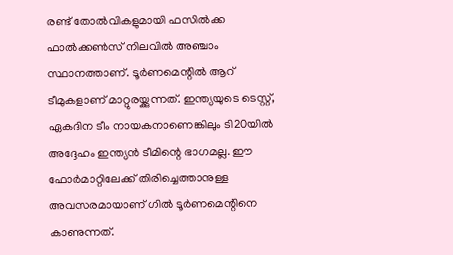രണ്ട് തോൽവികളുമായി ഫസിൽക്ക ഫാൽക്കൺസ് നിലവിൽ അഞ്ചാം സ്ഥാനത്താണ്. ടൂർണമെന്റിൽ ആറ് ടീമുകളാണ് മാറ്റുരയ്ക്കുന്നത്. ഇന്ത്യയുടെ ടെസ്റ്റ്, ഏകദിന ടീം നായകനാണെങ്കിലും ടി20യിൽ അദ്ദേഹം ഇന്ത്യൻ ടീമിന്റെ ഭാഗമല്ല. ഈ ഫോർമാറ്റിലേക്ക് തിരിച്ചെത്താനുള്ള അവസരമായാണ് ഗിൽ ടൂർണമെന്റിനെ കാണുന്നത്.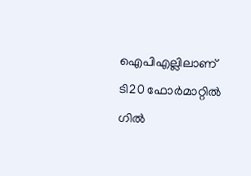ഐപിഎല്ലിലാണ് ടി20 ഫോർമാറ്റിൽ ഗിൽ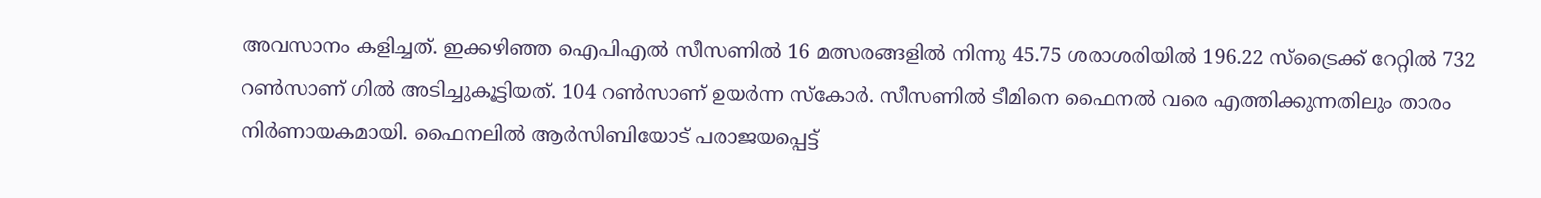അവസാനം കളിച്ചത്. ഇക്കഴിഞ്ഞ ഐപിഎൽ സീസണിൽ 16 മത്സരങ്ങളിൽ നിന്നു 45.75 ശരാശരിയിൽ 196.22 സ്ട്രൈക്ക് റേറ്റിൽ 732 റൺസാണ് ഗിൽ അടിച്ചുകൂട്ടിയത്. 104 റൺസാണ് ഉയർന്ന സ്കോർ. സീസണിൽ ടീമിനെ ഫൈനൽ വരെ എത്തിക്കുന്നതിലും താരം നിർണായകമായി. ഫൈനലിൽ ആർസിബിയോട് പരാജയപ്പെട്ട്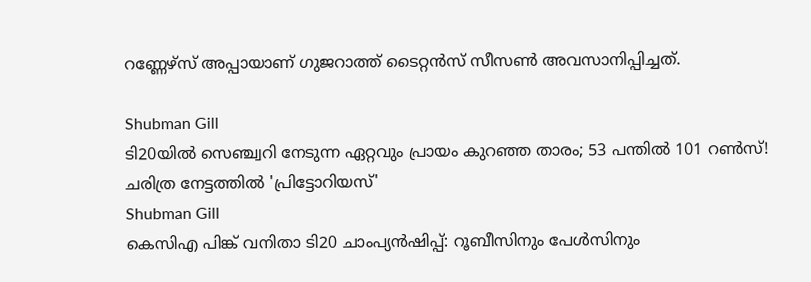റണ്ണേഴ്സ് അപ്പായാണ് ഗുജറാത്ത് ടൈറ്റൻസ് സീസൺ അവസാനിപ്പിച്ചത്.

Shubman Gill
ടി20യിൽ സെഞ്ച്വറി നേടുന്ന ഏറ്റവും പ്രായം കുറഞ്ഞ താരം; 53 പന്തിൽ 101 റൺസ്! ചരിത്ര നേട്ടത്തിൽ 'പ്രിട്ടോറിയസ്'
Shubman Gill
കെസിഎ പിങ്ക് വനിതാ ടി20 ചാംപ്യൻഷിപ്പ്: റൂബീസിനും പേൾസിനും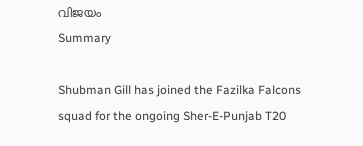വിജയം
Summary

Shubman Gill has joined the Fazilka Falcons squad for the ongoing Sher-E-Punjab T20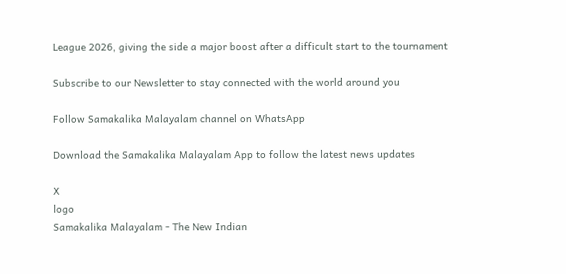League 2026, giving the side a major boost after a difficult start to the tournament

Subscribe to our Newsletter to stay connected with the world around you

Follow Samakalika Malayalam channel on WhatsApp

Download the Samakalika Malayalam App to follow the latest news updates

X
logo
Samakalika Malayalam - The New Indian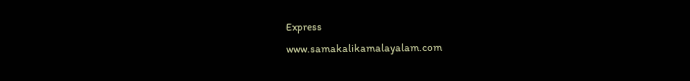Express
www.samakalikamalayalam.com